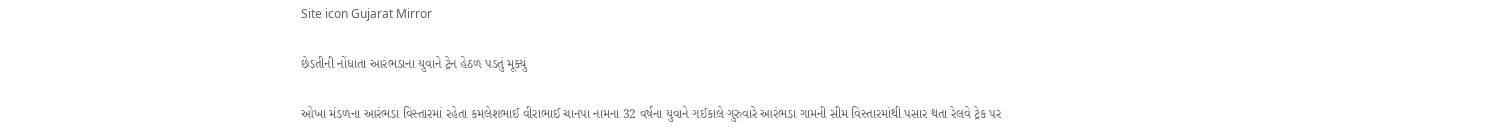Site icon Gujarat Mirror

છેડતીની નોંધાતા આરંભડાના યુવાને ટ્રેન હેઠળ પડતું મૂક્યું

ઓખા મંડળના આરંભડા વિસ્તારમાં રહેતા કમલેશભાઈ વીરાભાઈ ચાનપા નામના 32 વર્ષના યુવાને ગઈકાલે ગુરુવારે આરંભડા ગામની સીમ વિસ્તારમાંથી પસાર થતા રેલવે ટ્રેક પર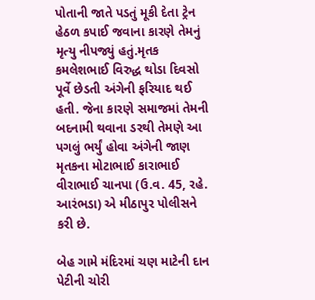પોતાની જાતે પડતું મૂકી દેતા ટ્રેન હેઠળ કપાઈ જવાના કારણે તેમનું મૃત્યુ નીપજ્યું હતું.મૃતક કમલેશભાઈ વિરુદ્ધ થોડા દિવસો પૂર્વે છેડતી અંગેની ફરિયાદ થઈ હતી. જેના કારણે સમાજમાં તેમની બદનામી થવાના ડરથી તેમણે આ પગલું ભર્યું હોવા અંગેની જાણ મૃતકના મોટાભાઈ કારાભાઈ વીરાભાઈ ચાનપા (ઉ.વ. 45, રહે. આરંભડા) એ મીઠાપુર પોલીસને કરી છે.

બેહ ગામે મંદિરમાં ચણ માટેની દાન પેટીની ચોરી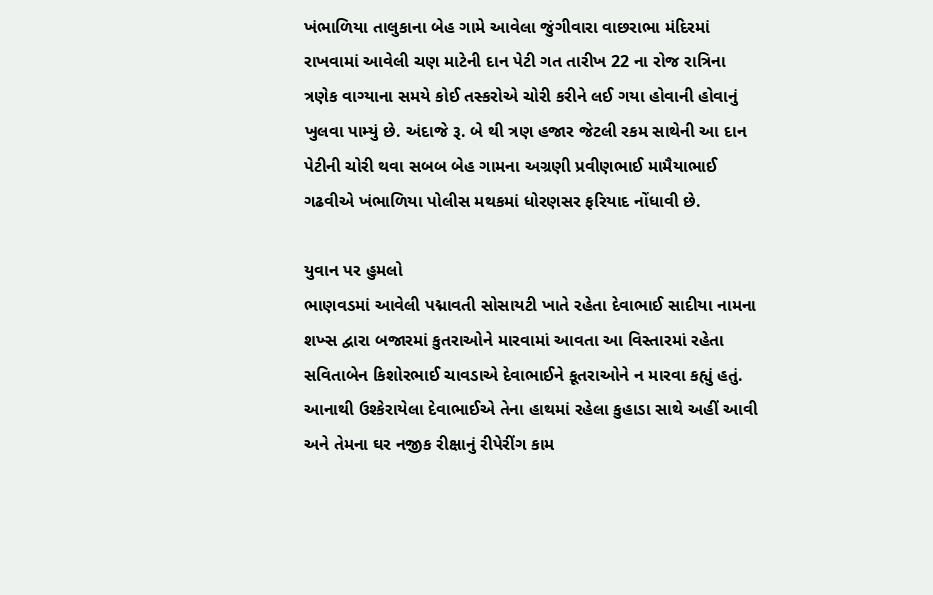ખંભાળિયા તાલુકાના બેહ ગામે આવેલા જુંગીવારા વાછરાભા મંદિરમાં રાખવામાં આવેલી ચણ માટેની દાન પેટી ગત તારીખ 22 ના રોજ રાત્રિના ત્રણેક વાગ્યાના સમયે કોઈ તસ્કરોએ ચોરી કરીને લઈ ગયા હોવાની હોવાનું ખુલવા પામ્યું છે. અંદાજે રૂ. બે થી ત્રણ હજાર જેટલી રકમ સાથેની આ દાન પેટીની ચોરી થવા સબબ બેહ ગામના અગ્રણી પ્રવીણભાઈ મામૈયાભાઈ ગઢવીએ ખંભાળિયા પોલીસ મથકમાં ધોરણસર ફરિયાદ નોંધાવી છે.

યુવાન પર હુમલો
ભાણવડમાં આવેલી પદ્માવતી સોસાયટી ખાતે રહેતા દેવાભાઈ સાદીયા નામના શખ્સ દ્વારા બજારમાં કુતરાઓને મારવામાં આવતા આ વિસ્તારમાં રહેતા સવિતાબેન કિશોરભાઈ ચાવડાએ દેવાભાઈને કૂતરાઓને ન મારવા કહ્યું હતું. આનાથી ઉશ્કેરાયેલા દેવાભાઈએ તેના હાથમાં રહેલા કુહાડા સાથે અહીં આવી અને તેમના ઘર નજીક રીક્ષાનું રીપેરીંગ કામ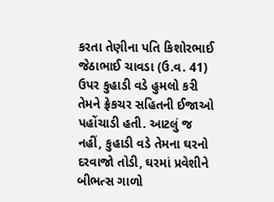કરતા તેણીના પતિ કિશોરભાઈ જેઠાભાઈ ચાવડા (ઉ.વ. 41) ઉપર કુહાડી વડે હુમલો કરી તેમને ફ્રેકચર સહિતની ઈજાઓ પહોંચાડી હતી. આટલું જ નહીં, કુહાડી વડે તેમના ઘરનો દરવાજો તોડી, ઘરમાં પ્રવેશીને બીભત્સ ગાળો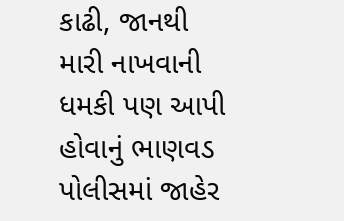કાઢી, જાનથી મારી નાખવાની ધમકી પણ આપી હોવાનું ભાણવડ પોલીસમાં જાહેર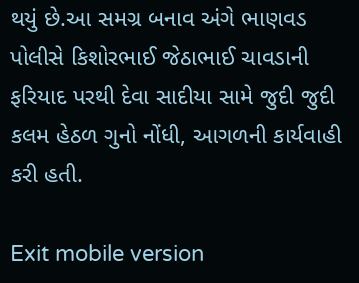થયું છે.આ સમગ્ર બનાવ અંગે ભાણવડ પોલીસે કિશોરભાઈ જેઠાભાઈ ચાવડાની ફરિયાદ પરથી દેવા સાદીયા સામે જુદી જુદી કલમ હેઠળ ગુનો નોંધી, આગળની કાર્યવાહી કરી હતી.

Exit mobile version